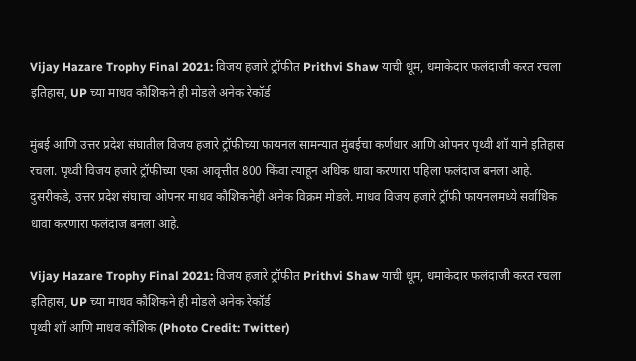Vijay Hazare Trophy Final 2021: विजय हजारे ट्रॉफीत Prithvi Shaw याची धूम, धमाकेदार फलंदाजी करत रचला इतिहास, UP च्या माधव कौशिकने ही मोडले अनेक रेकॉर्ड

मुंबई आणि उत्तर प्रदेश संघातील विजय हजारे ट्रॉफीच्या फायनल सामन्यात मुंबईचा कर्णधार आणि ओपनर पृथ्वी शॉ याने इतिहास रचला. पृथ्वी विजय हजारे ट्रॉफीच्या एका आवृत्तीत 800 किंवा त्याहून अधिक धावा करणारा पहिला फलंदाज बनला आहे. दुसरीकडे, उत्तर प्रदेश संघाचा ओपनर माधव कौशिकनेही अनेक विक्रम मोडले. माधव विजय हजारे ट्रॉफी फायनलमध्ये सर्वाधिक धावा करणारा फलंदाज बनला आहे.

Vijay Hazare Trophy Final 2021: विजय हजारे ट्रॉफीत Prithvi Shaw याची धूम, धमाकेदार फलंदाजी करत रचला इतिहास, UP च्या माधव कौशिकने ही मोडले अनेक रेकॉर्ड
पृथ्वी शॉ आणि माधव कौशिक (Photo Credit: Twitter)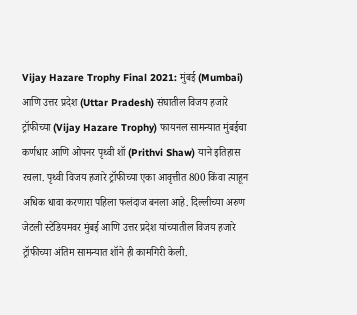Vijay Hazare Trophy Final 2021: मुंबई (Mumbai) आणि उत्तर प्रदेश (Uttar Pradesh) संघातील विजय हजारे ट्रॉफीच्या (Vijay Hazare Trophy) फायनल सामन्यात मुंबईचा कर्णधार आणि ओपनर पृथ्वी शॉ (Prithvi Shaw) याने इतिहास रचला. पृथ्वी विजय हजारे ट्रॉफीच्या एका आवृत्तीत 800 किंवा त्याहून अधिक धावा करणारा पहिला फलंदाज बनला आहे. दिल्लीच्या अरुण जेटली स्टेडियमवर मुंबई आणि उत्तर प्रदेश यांच्यातील विजय हजारे ट्रॉफीच्या अंतिम सामन्यात शॉने ही कामगिरी केली.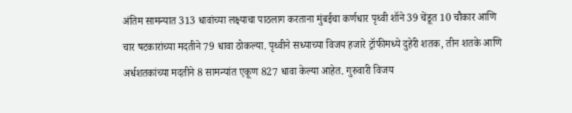अंतिम सामन्यात 313 धावांच्या लक्ष्याचा पाठलाग करताना मुंबईचा कर्णधार पृथ्वी शॉने 39 चेंडूत 10 चौकार आणि चार षटकारांच्या मदतीने 79 धावा ठोकल्या. पृथ्वीने सध्याच्या विजय हजारे ट्रॉफीमध्ये दुहेरी शतक, तीन शतके आणि अर्धशतकांच्या मदतीने 8 सामन्यांत एकूण 827 धावा केल्या आहेत. गुरुवारी विजय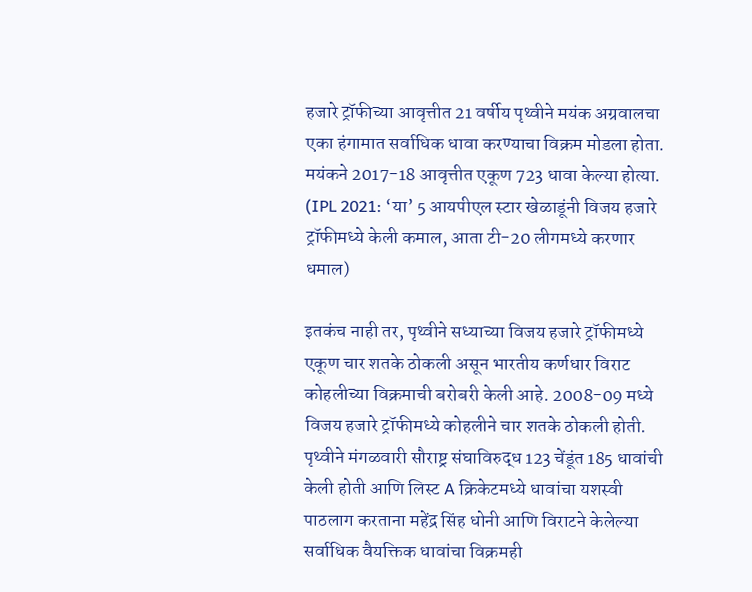हजारे ट्रॉफीच्या आवृत्तीत 21 वर्षीय पृथ्वीने मयंक अग्रवालचा एका हंगामात सर्वाधिक धावा करण्याचा विक्रम मोडला होता. मयंकने 2017-18 आवृत्तीत एकूण 723 धावा केल्या होत्या. (IPL 2021: ‘या’ 5 आयपीएल स्टार खेळाडूंनी विजय हजारे ट्रॉफीमध्ये केली कमाल, आता टी-20 लीगमध्ये करणार धमाल)

इतकंच नाही तर, पृथ्वीने सध्याच्या विजय हजारे ट्रॉफीमध्ये एकूण चार शतके ठोकली असून भारतीय कर्णधार विराट कोहलीच्या विक्रमाची बरोबरी केली आहे. 2008-09 मध्ये विजय हजारे ट्रॉफीमध्ये कोहलीने चार शतके ठोकली होती. पृथ्वीने मंगळवारी सौराष्ट्र संघाविरुद्ध 123 चेंडूंत 185 धावांची केली होती आणि लिस्ट A क्रिकेटमध्ये धावांचा यशस्वी पाठलाग करताना महेंद्र सिंह धोनी आणि विराटने केलेल्या सर्वाधिक वैयक्तिक धावांचा विक्रमही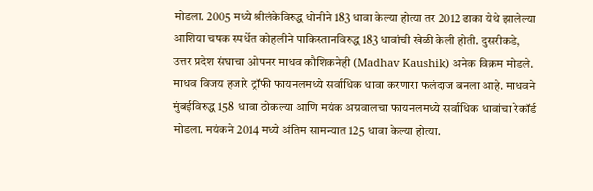मोडला. 2005 मध्ये श्रीलंकेविरुद्ध धोनीने 183 धावा केल्या होत्या तर 2012 ढाका येथे झालेल्या आशिया चषक स्पर्धेत कोहलीने पाकिस्तानविरुद्ध 183 धावांची खेळी केली होती. दुसरीकडे, उत्तर प्रदेश संघाचा ओपनर माधव कौशिकनेही (Madhav Kaushik) अनेक विक्रम मोडले. माधव विजय हजारे ट्रॉफी फायनलमध्ये सर्वाधिक धावा करणारा फलंदाज बनला आहे. माधवने मुंबईविरुद्ध 158  धावा ठोकल्या आणि मयंक अग्रवालचा फायनलमध्ये सर्वाधिक धावांचा रेकॉर्ड मोडला. मयंकने 2014 मध्ये अंतिम सामन्यात 125 धावा केल्या होत्या.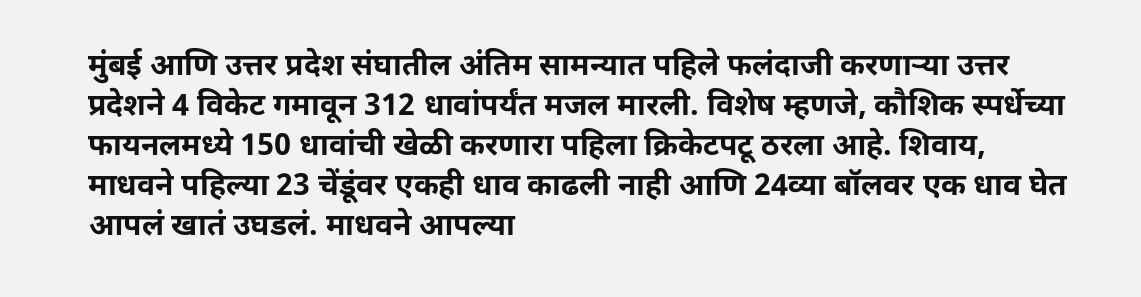मुंबई आणि उत्तर प्रदेश संघातील अंतिम सामन्यात पहिले फलंदाजी करणाऱ्या उत्तर प्रदेशने 4 विकेट गमावून 312 धावांपर्यंत मजल मारली. विशेष म्हणजे, कौशिक स्पर्धेच्या फायनलमध्ये 150 धावांची खेळी करणारा पहिला क्रिकेटपटू ठरला आहे. शिवाय, माधवने पहिल्या 23 चेंडूंवर एकही धाव काढली नाही आणि 24व्या बॉलवर एक धाव घेत आपलं खातं उघडलं. माधवने आपल्या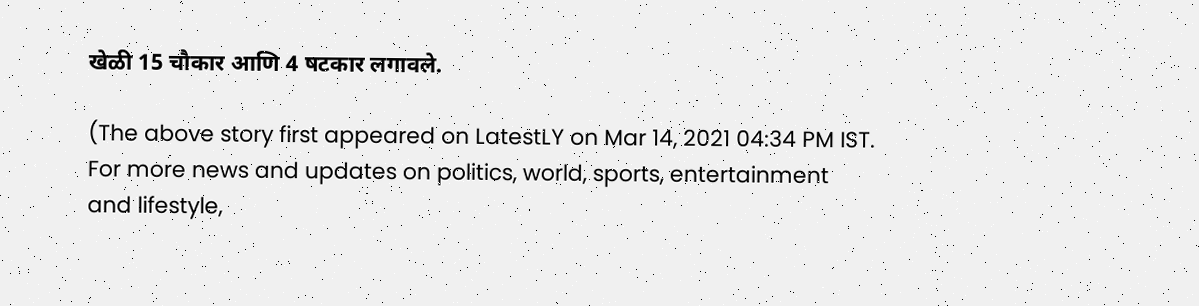खेळी 15 चौकार आणि 4 षटकार लगावले.

(The above story first appeared on LatestLY on Mar 14, 2021 04:34 PM IST. For more news and updates on politics, world, sports, entertainment and lifestyle,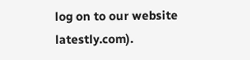log on to our website latestly.com).